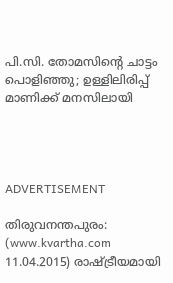പി.സി. തോമസിന്റെ ചാട്ടം പൊളിഞ്ഞു; ഉള്ളിലിരിപ്പ് മാണിക്ക് മനസിലായി




ADVERTISEMENT

തിരുവനന്തപുരം: (www.kvartha.com 11.04.2015) രാഷ്ട്രീയമായി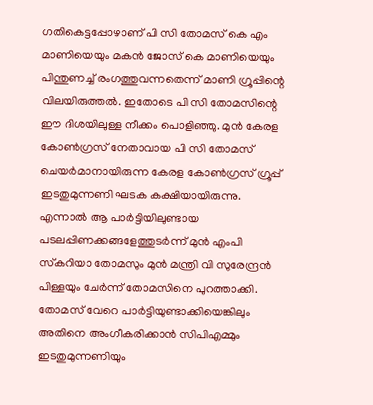ഗതികെട്ടപ്പോഴാണ് പി സി തോമസ് കെ എം മാണിയെയും മകന്‍ ജോസ് കെ മാണിയെയും പിന്തുണച്ച് രംഗത്തുവന്നതെന്ന് മാണി ഗ്രൂപ്പിന്റെ വിലയിരുത്തല്‍. ഇതോടെ പി സി തോമസിന്റെ ഈ ദിശയിലുള്ള നീക്കം പൊളിഞ്ഞു. മുന്‍ കേരള കോണ്‍ഗ്രസ് നേതാവായ പി സി തോമസ് ചെയര്‍മാനായിരുന്ന കേരള കോണ്‍ഗ്രസ് ഗ്രൂപ്പ് ഇടതുമുന്നണി ഘടക കക്ഷിയായിരുന്നു. എന്നാല്‍ ആ പാര്‍ട്ടിയിലുണ്ടായ പടലപ്പിണക്കങ്ങളേത്തുടര്‍ന്ന് മുന്‍ എംപി സ്‌കറിയാ തോമസും മുന്‍ മന്ത്രി വി സുരേന്ദ്രന്‍ പിള്ളയും ചേര്‍ന്ന് തോമസിനെ പുറത്താക്കി. തോമസ് വേറെ പാര്‍ട്ടിയുണ്ടാക്കിയെങ്കിലും അതിനെ അംഗീകരിക്കാന്‍ സിപിഎമ്മും ഇടതുമുന്നണിയും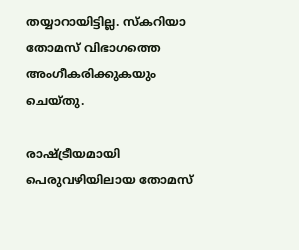തയ്യാറായിട്ടില്ല. സ്‌കറിയാ തോമസ് വിഭാഗത്തെ അംഗീകരിക്കുകയും ചെയ്തു.

രാഷ്ട്രീയമായി പെരുവഴിയിലായ തോമസ്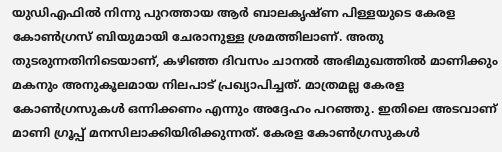യുഡിഎഫില്‍ നിന്നു പുറത്തായ ആര്‍ ബാലകൃഷ്ണ പിള്ളയുടെ കേരള കോണ്‍ഗ്രസ് ബിയുമായി ചേരാനുള്ള ശ്രമത്തിലാണ്. അതു തുടരുന്നതിനിടെയാണ്, കഴിഞ്ഞ ദിവസം ചാനല്‍ അഭിമുഖത്തില്‍ മാണിക്കും മകനും അനുകൂലമായ നിലപാട് പ്രഖ്യാപിച്ചത്. മാത്രമല്ല കേരള കോണ്‍ഗ്രസുകള്‍ ഒന്നിക്കണം എന്നും അദ്ദേഹം പറഞ്ഞു. ഇതിലെ അടവാണ് മാണി ഗ്രൂപ്പ് മനസിലാക്കിയിരിക്കുന്നത്. കേരള കോണ്‍ഗ്രസുകള്‍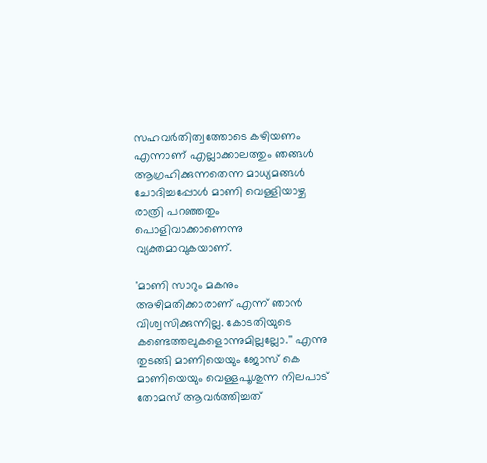സഹവര്‍തിത്വത്തോടെ കഴിയണം എന്നാണ് എല്ലാക്കാലത്തും ഞങ്ങള്‍ ആഗ്രഹിക്കുന്നതെന്ന മാധ്യമങ്ങള്‍ ചോദിച്ചപ്പോള്‍ മാണി വെള്ളിയാഴ്ച രാത്രി പറഞ്ഞതും പൊളിവാക്കാണെന്നു വ്യക്തമാവുകയാണ്.

'മാണി സാറും മകനും അഴിമതിക്കാരാണ് എന്ന് ഞാന്‍ വിശ്വസിക്കുന്നില്ല. കോടതിയുടെ കണ്ടെത്തലുകളൊന്നുമില്ലല്ലോ.'' എന്നു തുടങ്ങി മാണിയെയും ജോസ് കെ മാണിയെയും വെള്ളപൂശുന്ന നിലപാട് തോമസ് ആവര്‍ത്തിച്ചത്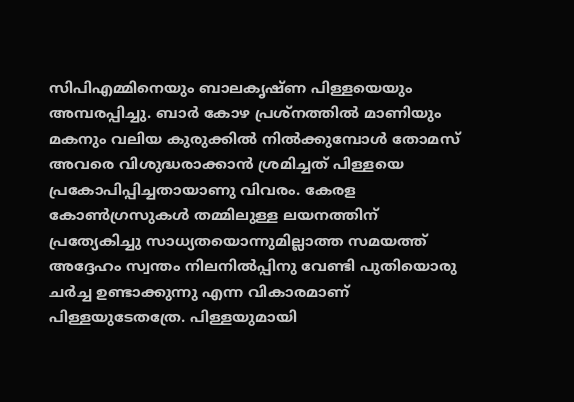സിപിഎമ്മിനെയും ബാലകൃഷ്ണ പിള്ളയെയും അമ്പരപ്പിച്ചു. ബാര്‍ കോഴ പ്രശ്‌നത്തില്‍ മാണിയും മകനും വലിയ കുരുക്കില്‍ നില്‍ക്കുമ്പോള്‍ തോമസ് അവരെ വിശുദ്ധരാക്കാന്‍ ശ്രമിച്ചത് പിള്ളയെ പ്രകോപിപ്പിച്ചതായാണു വിവരം. കേരള കോണ്‍ഗ്രസുകള്‍ തമ്മിലുള്ള ലയനത്തിന് പ്രത്യേകിച്ചു സാധ്യതയൊന്നുമില്ലാത്ത സമയത്ത് അദ്ദേഹം സ്വന്തം നിലനില്‍പ്പിനു വേണ്ടി പുതിയൊരു ചര്‍ച്ച ഉണ്ടാക്കുന്നു എന്ന വികാരമാണ് പിള്ളയുടേതത്രേ. പിള്ളയുമായി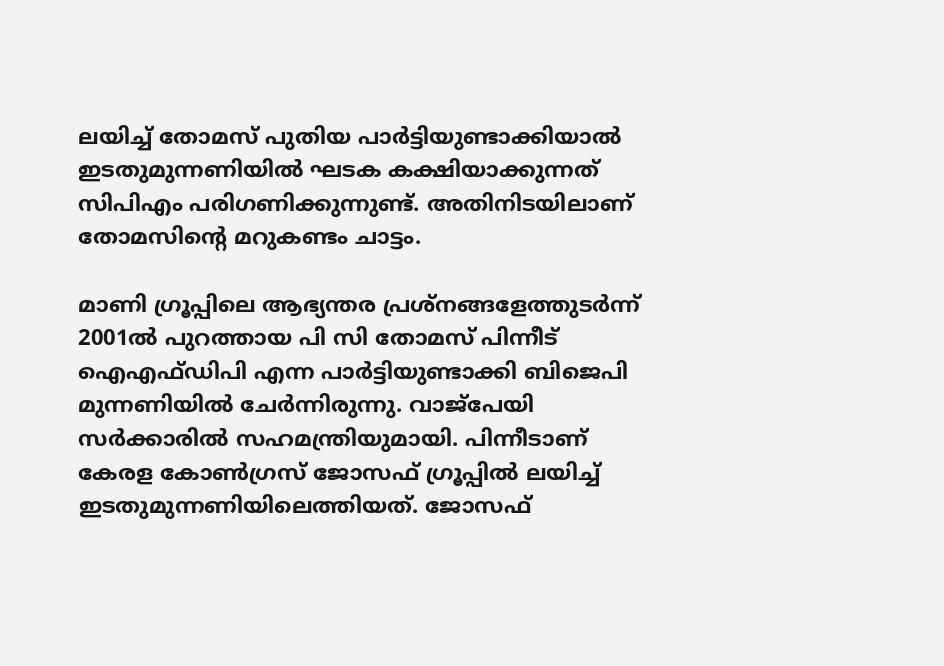ലയിച്ച് തോമസ് പുതിയ പാര്‍ട്ടിയുണ്ടാക്കിയാല്‍ ഇടതുമുന്നണിയില്‍ ഘടക കക്ഷിയാക്കുന്നത് സിപിഎം പരിഗണിക്കുന്നുണ്ട്. അതിനിടയിലാണ് തോമസിന്റെ മറുകണ്ടം ചാട്ടം.

മാണി ഗ്രൂപ്പിലെ ആഭ്യന്തര പ്രശ്‌നങ്ങളേത്തുടര്‍ന്ന് 2001ല്‍ പുറത്തായ പി സി തോമസ് പിന്നീട് ഐഎഫ്ഡിപി എന്ന പാര്‍ട്ടിയുണ്ടാക്കി ബിജെപി മുന്നണിയില്‍ ചേര്‍ന്നിരുന്നു. വാജ്‌പേയി സര്‍ക്കാരില്‍ സഹമന്ത്രിയുമായി. പിന്നീടാണ് കേരള കോണ്‍ഗ്രസ് ജോസഫ് ഗ്രൂപ്പില്‍ ലയിച്ച് ഇടതുമുന്നണിയിലെത്തിയത്. ജോസഫ്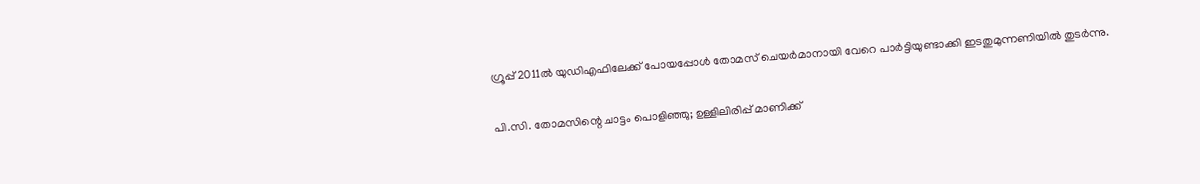ഗ്രൂപ്പ് 2011ല്‍ യുഡിഎഫിലേക്ക് പോയപ്പോള്‍ തോമസ് ചെയര്‍മാനായി വേറെ പാര്‍ട്ടിയുണ്ടാക്കി ഇടതുമുന്നണിയില്‍ തുടര്‍ന്നു.

പി.സി. തോമസിന്റെ ചാട്ടം പൊളിഞ്ഞു; ഉള്ളിലിരിപ്പ് മാണിക്ക്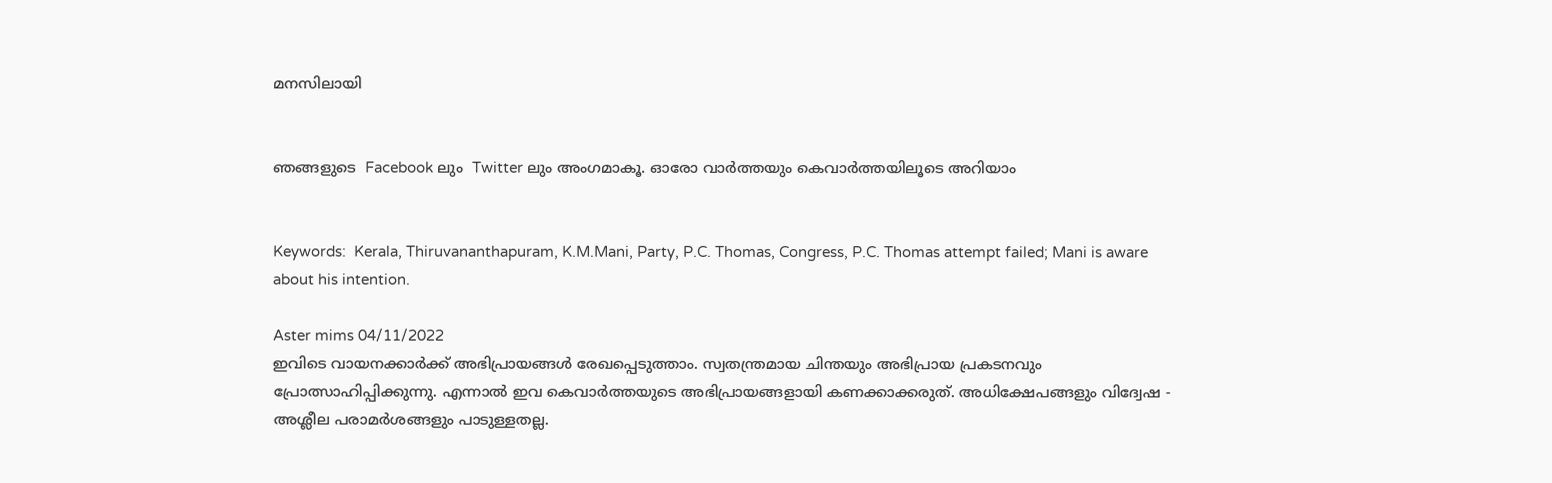മനസിലായി


ഞങ്ങളുടെ  Facebook ലും  Twitter ലും അംഗമാകൂ. ഓരോ വാര്‍ത്തയും കെവാര്‍ത്തയിലൂടെ അറിയാം


Keywords:  Kerala, Thiruvananthapuram, K.M.Mani, Party, P.C. Thomas, Congress, P.C. Thomas attempt failed; Mani is aware about his intention.

Aster mims 04/11/2022
ഇവിടെ വായനക്കാർക്ക് അഭിപ്രായങ്ങൾ രേഖപ്പെടുത്താം. സ്വതന്ത്രമായ ചിന്തയും അഭിപ്രായ പ്രകടനവും പ്രോത്സാഹിപ്പിക്കുന്നു. എന്നാൽ ഇവ കെവാർത്തയുടെ അഭിപ്രായങ്ങളായി കണക്കാക്കരുത്. അധിക്ഷേപങ്ങളും വിദ്വേഷ - അശ്ലീല പരാമർശങ്ങളും പാടുള്ളതല്ല.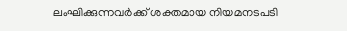ലംഘിക്കുന്നവർക്ക് ശക്തമായ നിയമനടപടി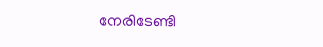നേരിടേണ്ടി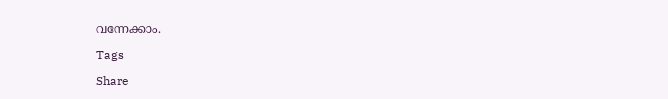വന്നേക്കാം.

Tags

Share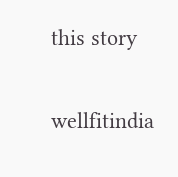this story

wellfitindia